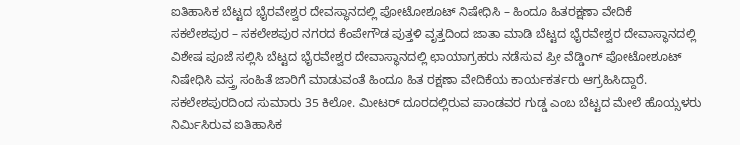ಐತಿಹಾಸಿಕ ಬೆಟ್ಟದ ಭೈರವೇಶ್ವರ ದೇವಸ್ಥಾನದಲ್ಲಿ ಪೋಟೋಶೂಟ್ ನಿಷೇಧಿಸಿ – ಹಿಂದೂ ಹಿತರಕ್ಷಣಾ ವೇದಿಕೆ
ಸಕಲೇಶಪುರ – ಸಕಲೇಶಪುರ ನಗರದ ಕೆಂಪೇಗೌಡ ಪುತ್ತಳಿ ವೃತ್ತದಿಂದ ಜಾತಾ ಮಾಡಿ ಬೆಟ್ಟದ ಭೈರವೇಶ್ವರ ದೇವಾಸ್ಥಾನದಲ್ಲಿ ವಿಶೇಷ ಪೂಜೆ ಸಲ್ಲಿಸಿ ಬೆಟ್ಟದ ಭೈರವೇಶ್ವರ ದೇವಾಸ್ಥಾನದಲ್ಲಿ ಛಾಯಾಗ್ರಹರು ನಡೆಸುವ ಪ್ರೀ ವೆಡ್ಡಿಂಗ್ ಪೋಟೋಶೂಟ್ ನಿಷೇಧಿಸಿ ವಸ್ತ್ರ ಸಂಹಿತೆ ಜಾರಿಗೆ ಮಾಡುವಂತೆ ಹಿಂದೂ ಹಿತ ರಕ್ಷಣಾ ವೇದಿಕೆಯ ಕಾರ್ಯಕರ್ತರು ಆಗ್ರಹಿಸಿದ್ದಾರೆ.
ಸಕಲೇಶಪುರದಿಂದ ಸುಮಾರು 35 ಕಿಲೋ. ಮೀಟರ್ ದೂರದಲ್ಲಿರುವ ಪಾಂಡವರ ಗುಡ್ಡ ಎಂಬ ಬೆಟ್ಟದ ಮೇಲೆ ಹೊಯ್ಸಳರು ನಿರ್ಮಿಸಿರುವ ಐತಿಹಾಸಿಕ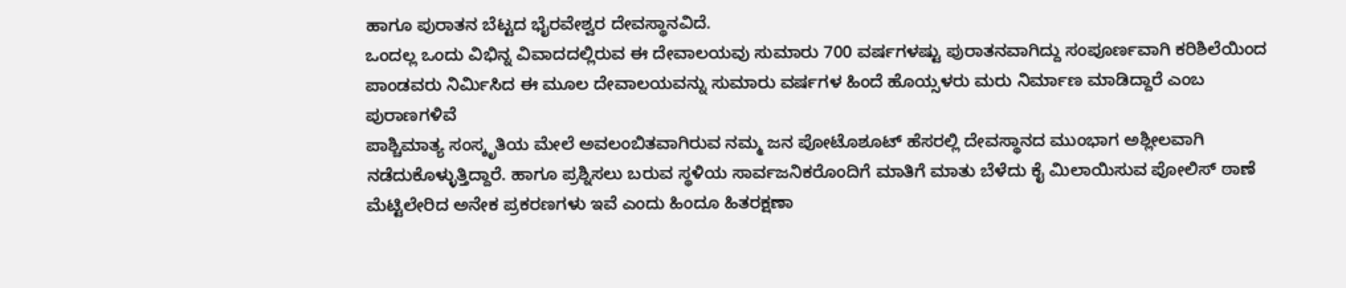ಹಾಗೂ ಪುರಾತನ ಬೆಟ್ಟದ ಭೈರವೇಶ್ವರ ದೇವಸ್ಥಾನವಿದೆ.
ಒಂದಲ್ಲ ಒಂದು ವಿಭಿನ್ನ ವಿವಾದದಲ್ಲಿರುವ ಈ ದೇವಾಲಯವು ಸುಮಾರು 700 ವರ್ಷಗಳಷ್ಟು ಪುರಾತನವಾಗಿದ್ದು ಸಂಪೂರ್ಣವಾಗಿ ಕರಿಶಿಲೆಯಿಂದ ಪಾಂಡವರು ನಿರ್ಮಿಸಿದ ಈ ಮೂಲ ದೇವಾಲಯವನ್ನು ಸುಮಾರು ವರ್ಷಗಳ ಹಿಂದೆ ಹೊಯ್ಸಳರು ಮರು ನಿರ್ಮಾಣ ಮಾಡಿದ್ದಾರೆ ಎಂಬ ಪುರಾಣಗಳಿವೆ
ಪಾಶ್ಚಿಮಾತ್ಯ ಸಂಸ್ಕೃತಿಯ ಮೇಲೆ ಅವಲಂಬಿತವಾಗಿರುವ ನಮ್ಮ ಜನ ಪೋಟೊಶೂಟ್ ಹೆಸರಲ್ಲಿ ದೇವಸ್ಥಾನದ ಮುಂಭಾಗ ಅಶ್ಲೀಲವಾಗಿ ನಡೆದುಕೊಳ್ಳುತ್ತಿದ್ದಾರೆ. ಹಾಗೂ ಪ್ರಶ್ನಿಸಲು ಬರುವ ಸ್ಥಳಿಯ ಸಾರ್ವಜನಿಕರೊಂದಿಗೆ ಮಾತಿಗೆ ಮಾತು ಬೆಳೆದು ಕೈ ಮಿಲಾಯಿಸುವ ಪೋಲಿಸ್ ಠಾಣೆ ಮೆಟ್ಟಿಲೇರಿದ ಅನೇಕ ಪ್ರಕರಣಗಳು ಇವೆ ಎಂದು ಹಿಂದೂ ಹಿತರಕ್ಷಣಾ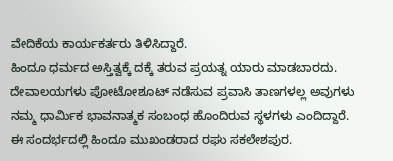ವೇದಿಕೆಯ ಕಾರ್ಯಕರ್ತರು ತಿಳಿಸಿದ್ದಾರೆ.
ಹಿಂದೂ ಧರ್ಮದ ಅಸ್ತಿತ್ವಕ್ಕೆ ದಕ್ಕೆ ತರುವ ಪ್ರಯತ್ನ ಯಾರು ಮಾಡಬಾರದು. ದೇವಾಲಯಗಳು ಪೋಟೋಶೂಟ್ ನಡೆಸುವ ಪ್ರವಾಸಿ ತಾಣಗಳಲ್ಲ ಅವುಗಳು ನಮ್ಮ ಧಾರ್ಮಿಕ ಭಾವನಾತ್ಮಕ ಸಂಬಂಧ ಹೊಂದಿರುವ ಸ್ಥಳಗಳು ಎಂದಿದ್ದಾರೆ.
ಈ ಸಂದರ್ಭದಲ್ಲಿ ಹಿಂದೂ ಮುಖಂಡರಾದ ರಘು ಸಕಲೇಶಪುರ.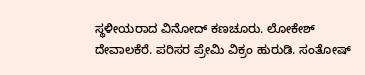ಸ್ಥಳೀಯರಾದ ವಿನೋದ್ ಕಣಚೂರು. ಲೋಕೇಶ್ ದೇವಾಲಕೆರೆ. ಪರಿಸರ ಪ್ರೇಮಿ ವಿಕ್ರಂ ಹುರುಡಿ. ಸಂತೋಷ್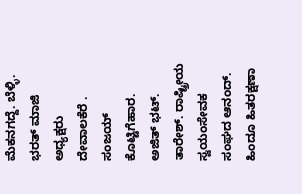ಮೆಕನಗದ್ದೆ. ಬೆಳ್ಳಿ. ಭರತ್ ಮಾಜಿ ಅಧ್ಯಕ್ಷರು ದೇವಾಲಕೆರೆ .
ಸಂಜಯ್ ಕೊಟ್ಟಿಗೆಹಾರ.
ಅಜಿತ್ ಭಟ್. ತಾರೇಶ್. ರಾಷ್ಟ್ರೀಯ ಸ್ವಯಂಸೇವಕ ಸಂಘದ ಆನಂದ್. ಹಿಂದೂ ಹಿತರಕ್ಷಣಾ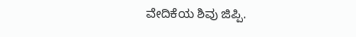ವೇದಿಕೆಯ ಶಿವು ಜಿಪ್ಪಿ.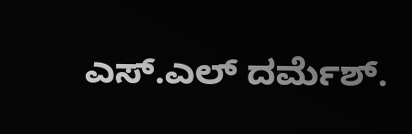ಎಸ್.ಎಲ್ ದರ್ಮೆಶ್.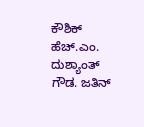ಕೌಶಿಕ್ ಹೆಚ್.ಎಂ. ದುಶ್ಯಾಂತ್ ಗೌಡ. ಜತಿನ್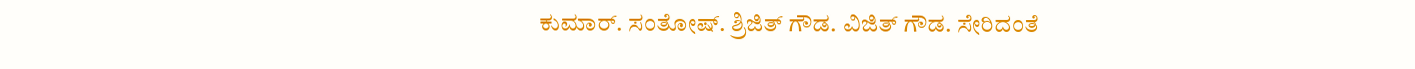ಕುಮಾರ್. ಸಂತೋಷ್. ಶ್ರಿಜಿತ್ ಗೌಡ. ವಿಜಿತ್ ಗೌಡ. ಸೇರಿದಂತೆ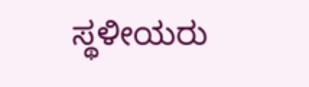ಸ್ಥಳೀಯರು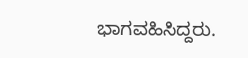ಭಾಗವಹಿಸಿದ್ದರು.